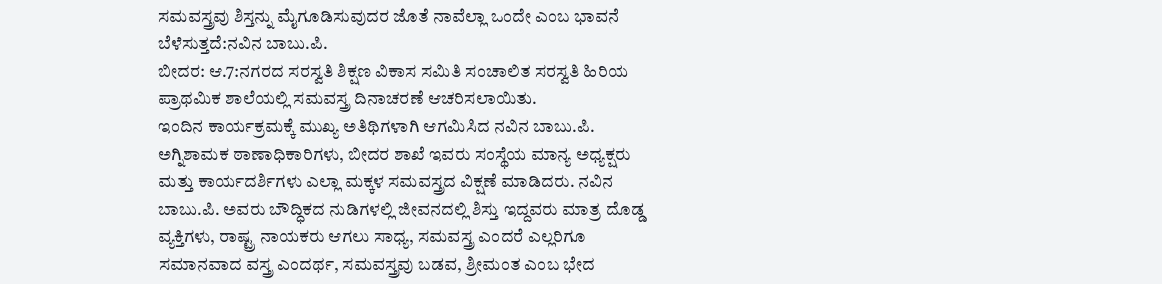ಸಮವಸ್ತ್ರವು ಶಿಸ್ತನ್ನು ಮೈಗೂಡಿಸುವುದರ ಜೊತೆ ನಾವೆಲ್ಲಾ ಒಂದೇ ಎಂಬ ಭಾವನೆ ಬೆಳೆಸುತ್ತದೆ:ನವಿನ ಬಾಬು.ಪಿ.
ಬೀದರ: ಆ.7:ನಗರದ ಸರಸ್ವತಿ ಶಿಕ್ಷಣ ವಿಕಾಸ ಸಮಿತಿ ಸಂಚಾಲಿತ ಸರಸ್ವತಿ ಹಿರಿಯ ಪ್ರಾಥಮಿಕ ಶಾಲೆಯಲ್ಲಿ ಸಮವಸ್ತ್ರ ದಿನಾಚರಣೆ ಆಚರಿಸಲಾಯಿತು.
ಇಂದಿನ ಕಾರ್ಯಕ್ರಮಕ್ಕೆ ಮುಖ್ಯ ಅತಿಥಿಗಳಾಗಿ ಆಗಮಿಸಿದ ನವಿನ ಬಾಬು.ಪಿ. ಅಗ್ನಿಶಾಮಕ ಠಾಣಾಧಿಕಾರಿಗಳು, ಬೀದರ ಶಾಖೆ ಇವರು ಸಂಸ್ಥೆಯ ಮಾನ್ಯ ಅಧ್ಯಕ್ಷರು ಮತ್ತು ಕಾರ್ಯದರ್ಶಿಗಳು ಎಲ್ಲಾ ಮಕ್ಕಳ ಸಮವಸ್ತ್ರದ ವಿಕ್ಷಣೆ ಮಾಡಿದರು. ನವಿನ ಬಾಬು.ಪಿ. ಅವರು ಬೌದ್ಧಿಕದ ನುಡಿಗಳಲ್ಲಿ ಜೀವನದಲ್ಲಿ ಶಿಸ್ತು ಇದ್ದವರು ಮಾತ್ರ ದೊಡ್ಡ ವ್ಯಕ್ತಿಗಳು, ರಾಷ್ಟ್ರ ನಾಯಕರು ಆಗಲು ಸಾಧ್ಯ, ಸಮವಸ್ತ್ರ ಎಂದರೆ ಎಲ್ಲರಿಗೂ ಸಮಾನವಾದ ವಸ್ತ್ರ ಎಂದರ್ಥ, ಸಮವಸ್ತ್ರವು ಬಡವ, ಶ್ರೀಮಂತ ಎಂಬ ಭೇದ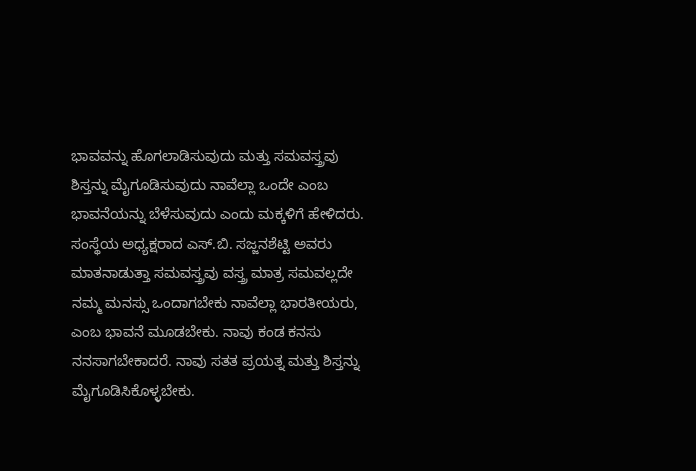ಭಾವವನ್ನು ಹೊಗಲಾಡಿಸುವುದು ಮತ್ತು ಸಮವಸ್ತ್ರವು ಶಿಸ್ತನ್ನು ಮೈಗೂಡಿಸುವುದು ನಾವೆಲ್ಲಾ ಒಂದೇ ಎಂಬ ಭಾವನೆಯನ್ನು ಬೆಳೆಸುವುದು ಎಂದು ಮಕ್ಕಳಿಗೆ ಹೇಳಿದರು.
ಸಂಸ್ಥೆಯ ಅಧ್ಯಕ್ಷರಾದ ಎಸ್.ಬಿ. ಸಜ್ಜನಶೆಟ್ಟಿ ಅವರು ಮಾತನಾಡುತ್ತಾ ಸಮವಸ್ತ್ರವು ವಸ್ತ್ರ ಮಾತ್ರ ಸಮವಲ್ಲದೇ ನಮ್ಮ ಮನಸ್ಸು ಒಂದಾಗಬೇಕು ನಾವೆಲ್ಲಾ ಭಾರತೀಯರು, ಎಂಬ ಭಾವನೆ ಮೂಡಬೇಕು. ನಾವು ಕಂಡ ಕನಸು ನನಸಾಗಬೇಕಾದರೆ. ನಾವು ಸತತ ಪ್ರಯತ್ನ ಮತ್ತು ಶಿಸ್ತನ್ನು ಮೈಗೂಡಿಸಿಕೊಳ್ಳಬೇಕು.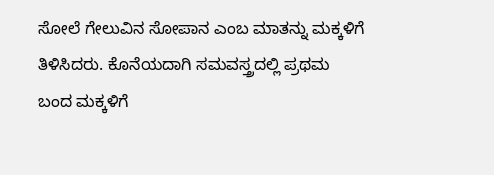ಸೋಲೆ ಗೇಲುವಿನ ಸೋಪಾನ ಎಂಬ ಮಾತನ್ನು ಮಕ್ಕಳಿಗೆ ತಿಳಿಸಿದರು. ಕೊನೆಯದಾಗಿ ಸಮವಸ್ತ್ರದಲ್ಲಿ ಪ್ರಥಮ ಬಂದ ಮಕ್ಕಳಿಗೆ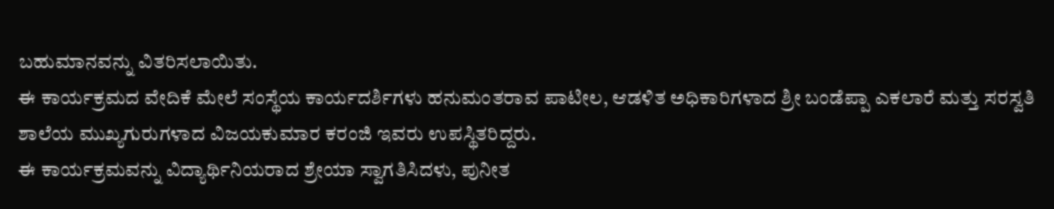ಬಹುಮಾನವನ್ನು ವಿತರಿಸಲಾಯಿತು.
ಈ ಕಾರ್ಯಕ್ರಮದ ವೇದಿಕೆ ಮೇಲೆ ಸಂಸ್ಥೆಯ ಕಾರ್ಯದರ್ಶಿಗಳು ಹನುಮಂತರಾವ ಪಾಟೀಲ, ಆಡಳಿತ ಅಧಿಕಾರಿಗಳಾದ ಶ್ರೀ ಬಂಡೆಪ್ಪಾ ಎಕಲಾರೆ ಮತ್ತು ಸರಸ್ವತಿ ಶಾಲೆಯ ಮುಖ್ಯಗುರುಗಳಾದ ವಿಜಯಕುಮಾರ ಕರಂಜಿ ಇವರು ಉಪಸ್ಥಿತರಿದ್ದರು.
ಈ ಕಾರ್ಯಕ್ರಮವನ್ನು ವಿದ್ಯಾರ್ಥಿನಿಯರಾದ ಶ್ರೇಯಾ ಸ್ವಾಗತಿಸಿದಳು, ಪುನೀತ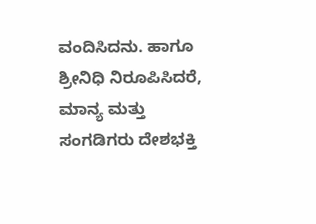ವಂದಿಸಿದನು. ಹಾಗೂ ಶ್ರೀನಿಧಿ ನಿರೂಪಿಸಿದರೆ, ಮಾನ್ಯ ಮತ್ತು ಸಂಗಡಿಗರು ದೇಶಭಕ್ತಿ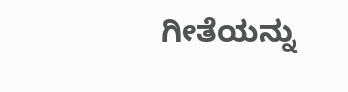ಗೀತೆಯನ್ನು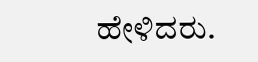ಹೇಳಿದರು.